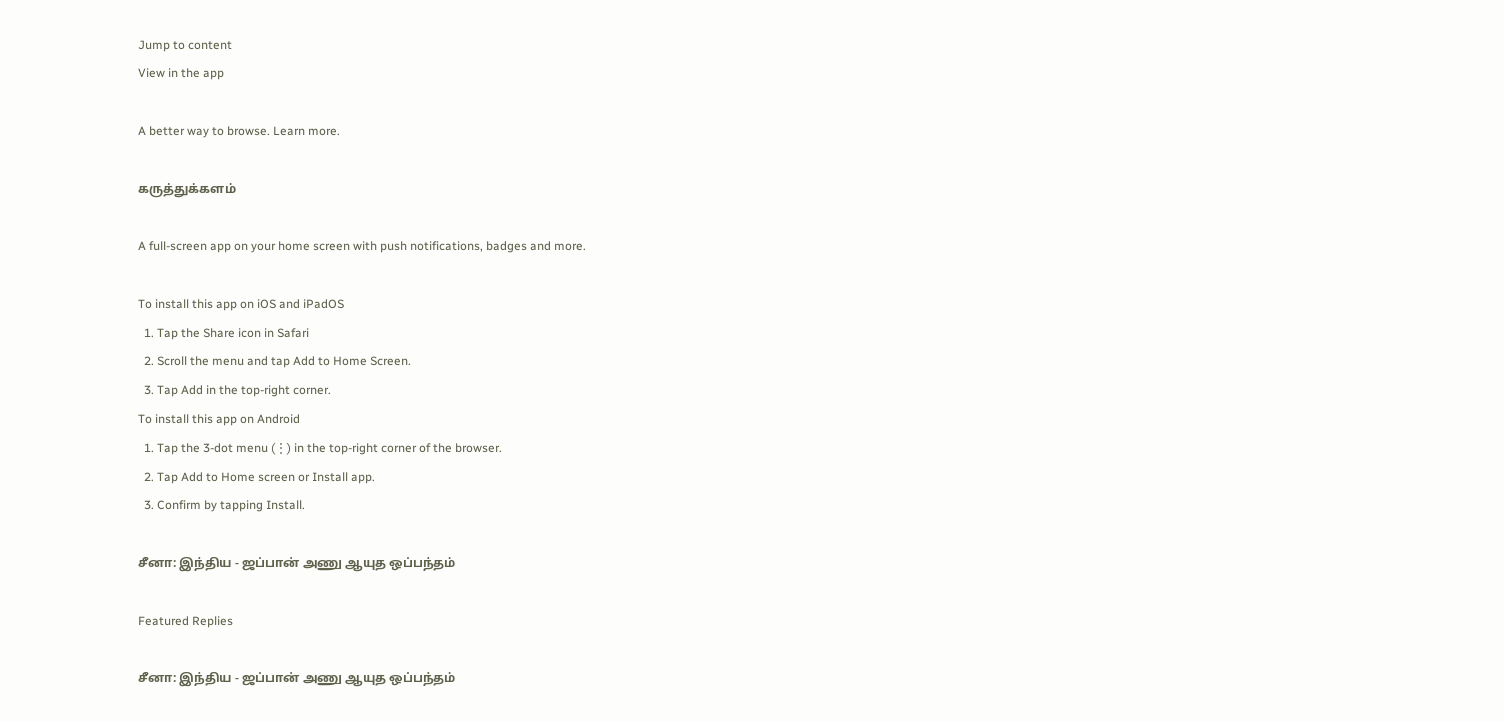Jump to content
View in the app

A better way to browse. Learn more.

கருத்துக்களம்

A full-screen app on your home screen with push notifications, badges and more.

To install this app on iOS and iPadOS
  1. Tap the Share icon in Safari
  2. Scroll the menu and tap Add to Home Screen.
  3. Tap Add in the top-right corner.
To install this app on Android
  1. Tap the 3-dot menu (⋮) in the top-right corner of the browser.
  2. Tap Add to Home screen or Install app.
  3. Confirm by tapping Install.

சீனா: இந்திய - ஜப்பான் அணு ஆயுத ஒப்பந்தம்

Featured Replies

சீனா: இந்திய - ஜப்பான் அணு ஆயுத ஒப்பந்தம்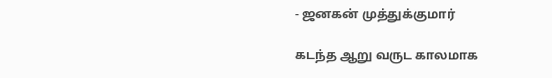- ஜனகன் முத்துக்குமார்

கடந்த ஆறு வருட காலமாக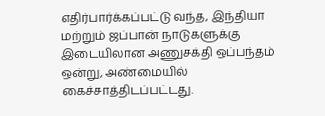எதிர்பார்க்கப்பட்டு வந்த, இந்தியா மற்றும் ஜப்பான் நாடுகளுக்கு இடையிலான அணுசக்தி ஒப்பந்தம் ஒன்று, அண்மையில் கைச்சாத்திடப்பட்டது.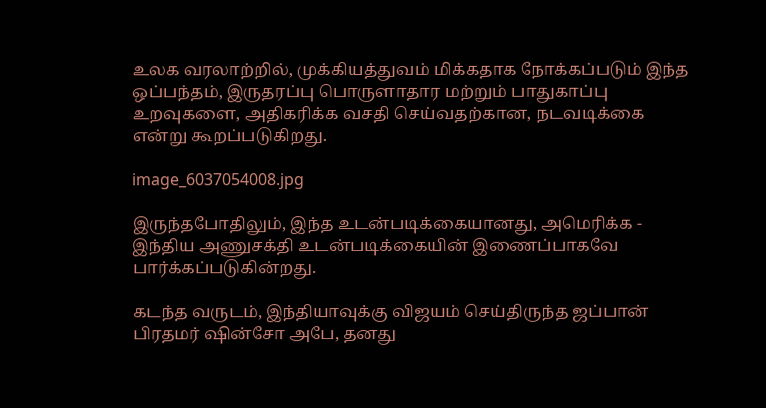உலக வரலாற்றில், முக்கியத்துவம் மிக்கதாக நோக்கப்படும் இந்த ஒப்பந்தம், இருதரப்பு பொருளாதார மற்றும் பாதுகாப்பு உறவுகளை, அதிகரிக்க வசதி செய்வதற்கான, நடவடிக்கை என்று கூறப்படுகிறது.

image_6037054008.jpg

இருந்தபோதிலும், இந்த உடன்படிக்கையானது, அமெரிக்க - இந்திய அணுசக்தி உடன்படிக்கையின் இணைப்பாகவே பார்க்கப்படுகின்றது.

கடந்த வருடம், இந்தியாவுக்கு விஜயம் செய்திருந்த ஜப்பான் பிரதமர் ஷின்சோ அபே, தனது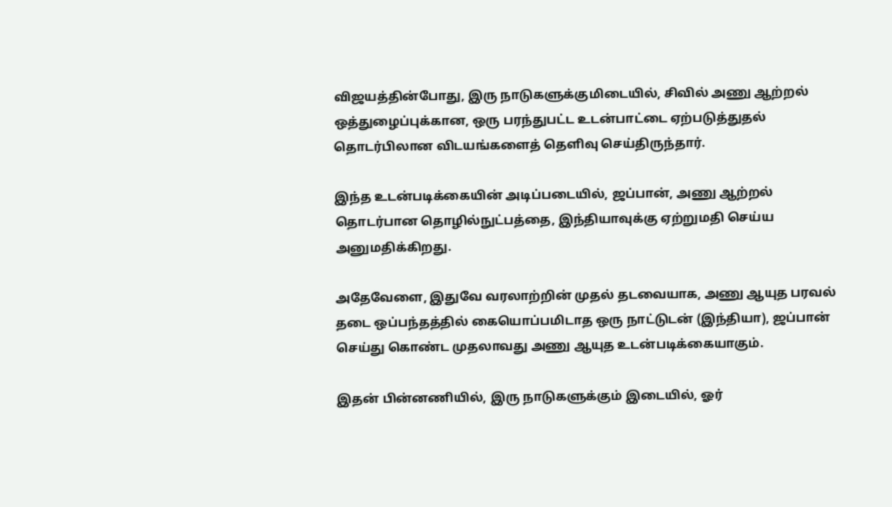விஜயத்தின்போது, இரு நாடுகளுக்குமிடையில், சிவில் அணு ஆற்றல் ஒத்துழைப்புக்கான, ஒரு பரந்துபட்ட உடன்பாட்டை ஏற்படுத்துதல் தொடர்பிலான விடயங்களைத் தெளிவு செய்திருந்தார்.

இந்த உடன்படிக்கையின் அடிப்படையில், ஜப்பான், அணு ஆற்றல் தொடர்பான தொழில்நுட்பத்தை, இந்தியாவுக்கு ஏற்றுமதி செய்ய அனுமதிக்கிறது.

அதேவேளை, இதுவே வரலாற்றின் முதல் தடவையாக, அணு ஆயுத பரவல் தடை ஒப்பந்தத்தில் கையொப்பமிடாத ஒரு நாட்டுடன் (இந்தியா), ஜப்பான் செய்து கொண்ட முதலாவது அணு ஆயுத உடன்படிக்கையாகும்.

இதன் பின்னணியில், இரு நாடுகளுக்கும் இடையில், ஓர்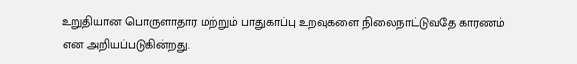உறுதியான பொருளாதார மற்றும் பாதுகாப்பு உறவுகளை நிலைநாட்டுவதே காரணம் என அறியப்படுகின்றது.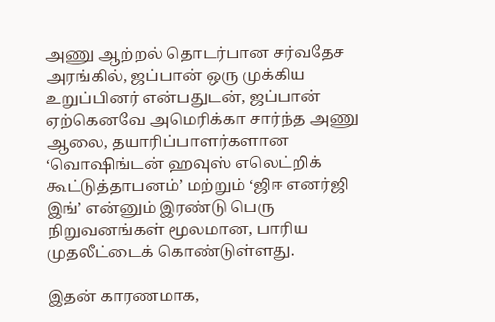அணு ஆற்றல் தொடர்பான சர்வதேச அரங்கில், ஜப்பான் ஒரு முக்கிய உறுப்பினர் என்பதுடன், ஜப்பான் ஏற்கெனவே அமெரிக்கா சார்ந்த அணு ஆலை, தயாரிப்பாளர்களான ‘வொஷிங்டன் ஹவுஸ் எலெட்றிக் கூட்டுத்தாபனம்’ மற்றும் ‘ஜிஈ எனர்ஜி இங்’ என்னும் இரண்டு பெரு நிறுவனங்கள் மூலமான, பாரிய முதலீட்டைக் கொண்டுள்ளது.

இதன் காரணமாக,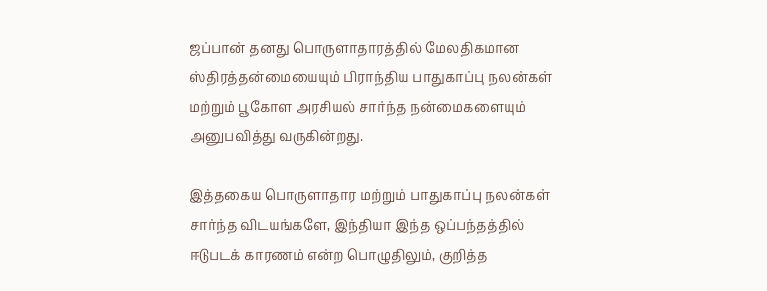ஜப்பான் தனது பொருளாதாரத்தில் மேலதிகமான ஸ்திரத்தன்மையையும் பிராந்திய பாதுகாப்பு நலன்கள் மற்றும் பூகோள அரசியல் சார்ந்த நன்மைகளையும் அனுபவித்து வருகின்றது.

இத்தகைய பொருளாதார மற்றும் பாதுகாப்பு நலன்கள் சார்ந்த விடயங்களே, இந்தியா இந்த ஒப்பந்தத்தில் ஈடுபடக் காரணம் என்ற பொழுதிலும், குறித்த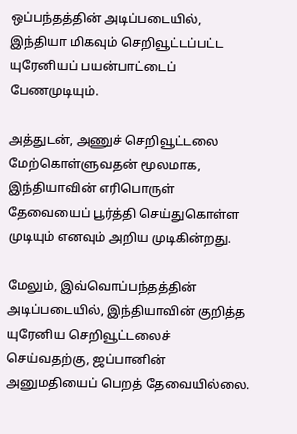ஒப்பந்தத்தின் அடிப்படையில், இந்தியா மிகவும் செறிவூட்டப்பட்ட யுரேனியப் பயன்பாட்டைப் பேணமுடியும்.

அத்துடன், அணுச் செறிவூட்டலை மேற்கொள்ளுவதன் மூலமாக, இந்தியாவின் எரிபொருள் தேவையைப் பூர்த்தி செய்துகொள்ள முடியும் எனவும் அறிய முடிகின்றது.

மேலும், இவ்வொப்பந்தத்தின் அடிப்படையில், இந்தியாவின் குறித்த யுரேனிய செறிவூட்டலைச் செய்வதற்கு, ஜப்பானின் அனுமதியைப் பெறத் தேவையில்லை.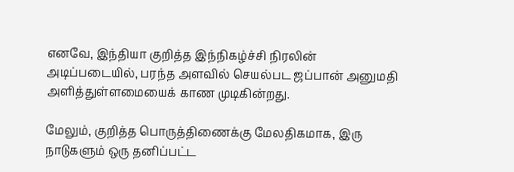எனவே, இந்தியா குறித்த இந்நிகழ்ச்சி நிரலின் அடிப்படையில், பரந்த அளவில் செயல்பட ஜப்பான் அனுமதி அளித்துள்ளமையைக் காண முடிகின்றது.

மேலும், குறித்த பொருத்திணைக்கு மேலதிகமாக, இரு நாடுகளும் ஒரு தனிப்பட்ட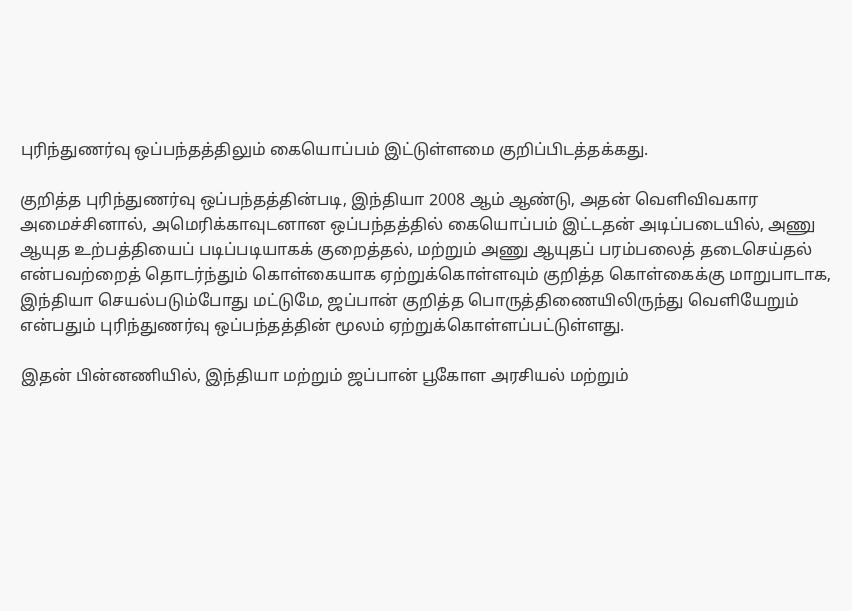புரிந்துணர்வு ஒப்பந்தத்திலும் கையொப்பம் இட்டுள்ளமை குறிப்பிடத்தக்கது.

குறித்த புரிந்துணர்வு ஒப்பந்தத்தின்படி, இந்தியா 2008 ஆம் ஆண்டு, அதன் வெளிவிவகார அமைச்சினால், அமெரிக்காவுடனான ஒப்பந்தத்தில் கையொப்பம் இட்டதன் அடிப்படையில், அணு ஆயுத உற்பத்தியைப் படிப்படியாகக் குறைத்தல், மற்றும் அணு ஆயுதப் பரம்பலைத் தடைசெய்தல் என்பவற்றைத் தொடர்ந்தும் கொள்கையாக ஏற்றுக்கொள்ளவும் குறித்த கொள்கைக்கு மாறுபாடாக, இந்தியா செயல்படும்போது மட்டுமே, ஜப்பான் குறித்த பொருத்திணையிலிருந்து வெளியேறும் என்பதும் புரிந்துணர்வு ஒப்பந்தத்தின் மூலம் ஏற்றுக்கொள்ளப்பட்டுள்ளது.

இதன் பின்னணியில், இந்தியா மற்றும் ஜப்பான் பூகோள அரசியல் மற்றும்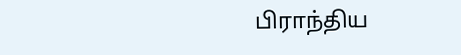பிராந்திய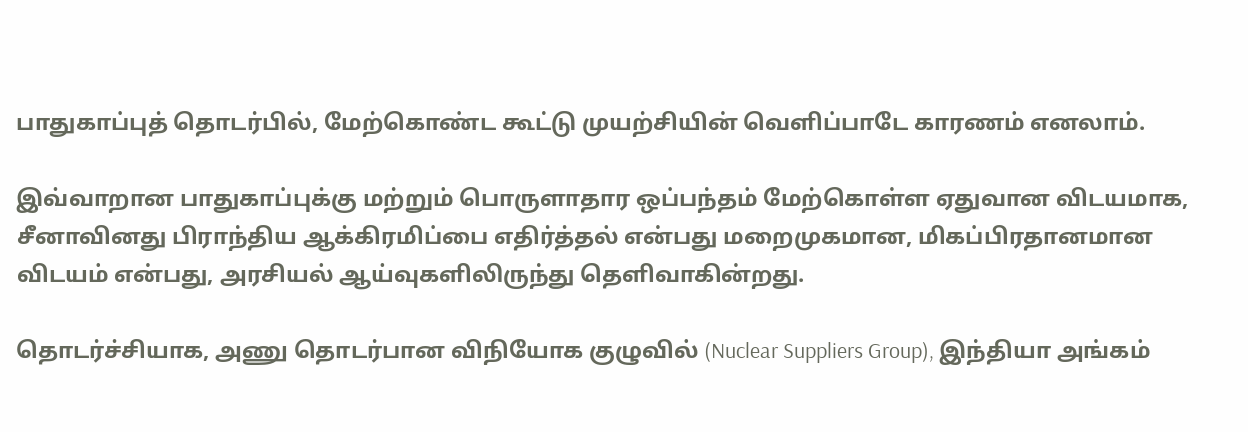பாதுகாப்புத் தொடர்பில், மேற்கொண்ட கூட்டு முயற்சியின் வெளிப்பாடே காரணம் எனலாம்.

இவ்வாறான பாதுகாப்புக்கு மற்றும் பொருளாதார ஒப்பந்தம் மேற்கொள்ள ஏதுவான விடயமாக, சீனாவினது பிராந்திய ஆக்கிரமிப்பை எதிர்த்தல் என்பது மறைமுகமான, மிகப்பிரதானமான விடயம் என்பது, அரசியல் ஆய்வுகளிலிருந்து தெளிவாகின்றது.

தொடர்ச்சியாக, அணு தொடர்பான விநியோக குழுவில் (Nuclear Suppliers Group), இந்தியா அங்கம்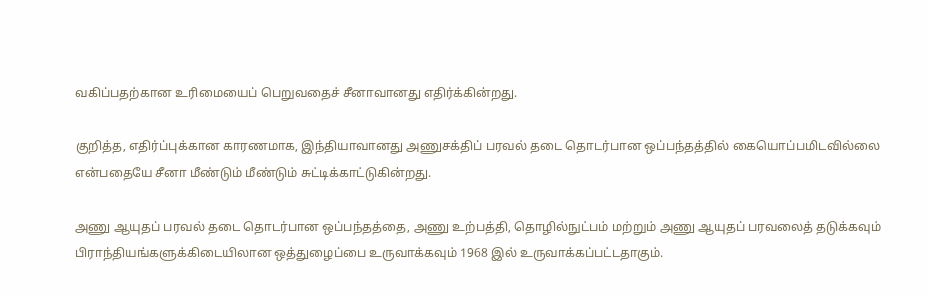வகிப்பதற்கான உரிமையைப் பெறுவதைச் சீனாவானது எதிர்க்கின்றது.

குறித்த, எதிர்ப்புக்கான காரணமாக, இந்தியாவானது அணுசக்திப் பரவல் தடை தொடர்பான ஒப்பந்தத்தில் கையொப்பமிடவில்லை என்பதையே சீனா மீண்டும் மீண்டும் சுட்டிக்காட்டுகின்றது.

அணு ஆயுதப் பரவல் தடை தொடர்பான ஒப்பந்தத்தை, அணு உற்பத்தி, தொழில்நுட்பம் மற்றும் அணு ஆயுதப் பரவலைத் தடுக்கவும் பிராந்தியங்களுக்கிடையிலான ஒத்துழைப்பை உருவாக்கவும் 1968 இல் உருவாக்கப்பட்டதாகும்.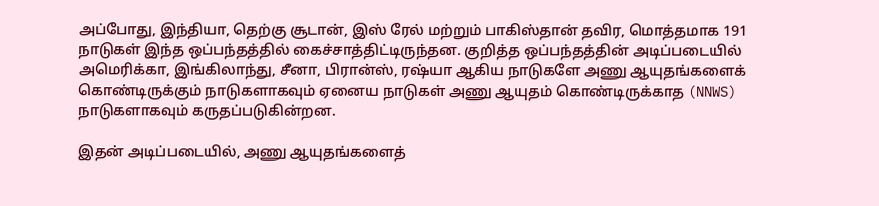அப்போது, இந்தியா, தெற்கு சூடான், இஸ் ரேல் மற்றும் பாகிஸ்தான் தவிர, மொத்தமாக 191 நாடுகள் இந்த ஒப்பந்தத்தில் கைச்சாத்திட்டிருந்தன. குறித்த ஒப்பந்தத்தின் அடிப்படையில் அமெரிக்கா, இங்கிலாந்து, சீனா, பிரான்ஸ், ரஷ்யா ஆகிய நாடுகளே அணு ஆயுதங்களைக் கொண்டிருக்கும் நாடுகளாகவும் ஏனைய நாடுகள் அணு ஆயுதம் கொண்டிருக்காத (NNWS) நாடுகளாகவும் கருதப்படுகின்றன.

இதன் அடிப்படையில், அணு ஆயுதங்களைத்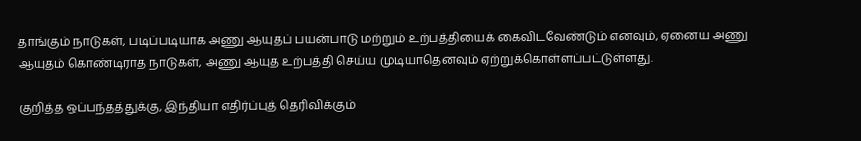தாங்கும் நாடுகள், படிப்படியாக அணு ஆயுதப் பயன்பாடு மற்றும் உற்பத்தியைக் கைவிடவேண்டும் எனவும், ஏனைய அணு ஆயுதம் கொண்டிராத நாடுகள், அணு ஆயுத உற்பத்தி செய்ய முடியாதெனவும் ஏற்றுக்கொள்ளப்பட்டுள்ளது.

குறித்த ஒப்பந்தத்துக்கு, இந்தியா எதிர்ப்புத் தெரிவிக்கும்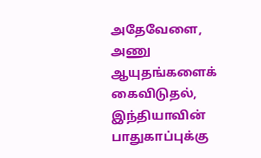அதேவேளை, அணு ஆயுதங்களைக் கைவிடுதல், இந்தியாவின் பாதுகாப்புக்கு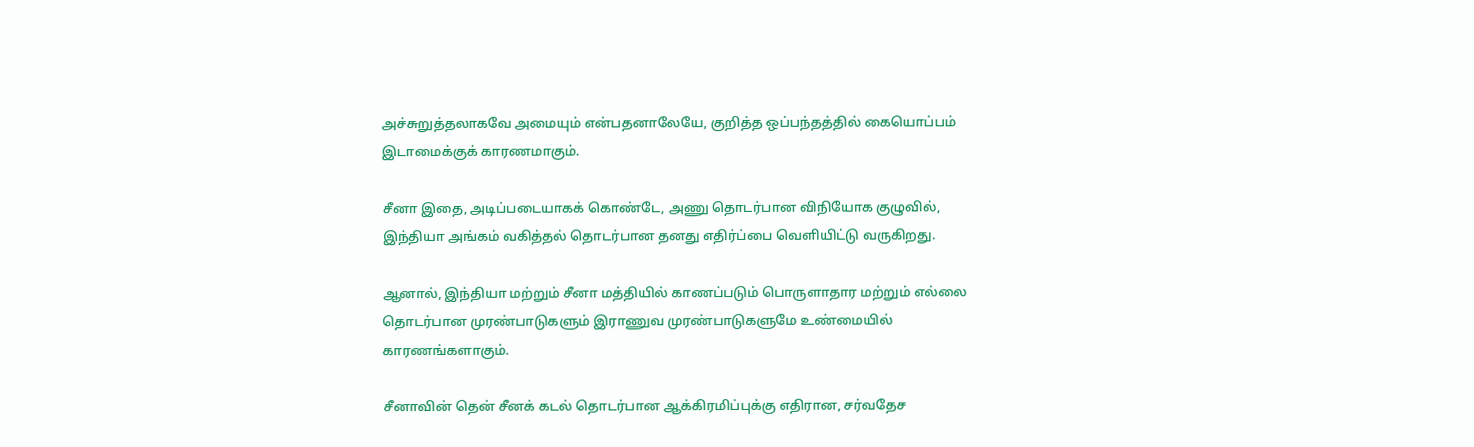அச்சுறுத்தலாகவே அமையும் என்பதனாலேயே, குறித்த ஒப்பந்தத்தில் கையொப்பம் இடாமைக்குக் காரணமாகும்.

சீனா இதை, அடிப்படையாகக் கொண்டே, அணு தொடர்பான விநியோக குழுவில், இந்தியா அங்கம் வகித்தல் தொடர்பான தனது எதிர்ப்பை வெளியிட்டு வருகிறது.

ஆனால், இந்தியா மற்றும் சீனா மத்தியில் காணப்படும் பொருளாதார மற்றும் எல்லை தொடர்பான முரண்பாடுகளும் இராணுவ முரண்பாடுகளுமே உண்மையில் காரணங்களாகும்.

சீனாவின் தென் சீனக் கடல் தொடர்பான ஆக்கிரமிப்புக்கு எதிரான, சர்வதேச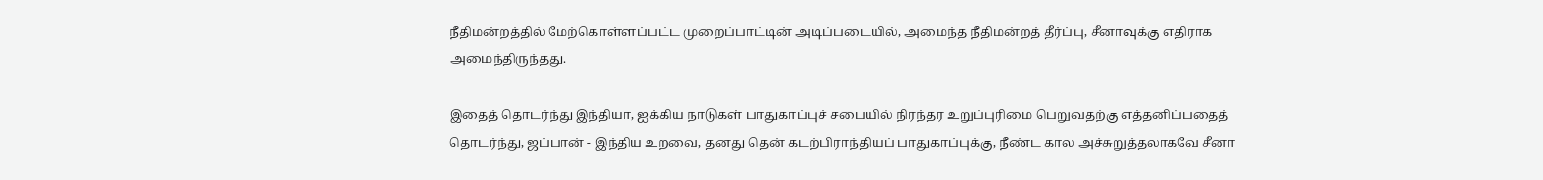நீதிமன்றத்தில் மேற்கொள்ளப்பட்ட முறைப்பாட்டின் அடிப்படையில், அமைந்த நீதிமன்றத் தீர்ப்பு, சீனாவுக்கு எதிராக அமைந்திருந்தது.

இதைத் தொடர்ந்து இந்தியா, ஐக்கிய நாடுகள் பாதுகாப்புச் சபையில் நிரந்தர உறுப்புரிமை பெறுவதற்கு எத்தனிப்பதைத் தொடர்ந்து, ஜப்பான் - இந்திய உறவை, தனது தென் கடற்பிராந்தியப் பாதுகாப்புக்கு, நீண்ட கால அச்சுறுத்தலாகவே சீனா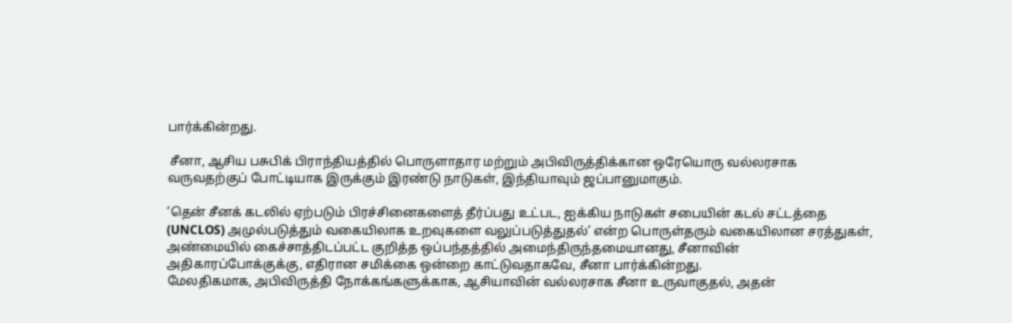பார்க்கின்றது.

 சீனா, ஆசிய பசுபிக் பிராந்தியத்தில் பொருளாதார மற்றும் அபிவிருத்திக்கான ஒரேயொரு வல்லரசாக வருவதற்குப் போட்டியாக இருக்கும் இரண்டு நாடுகள், இந்தியாவும் ஜப்பானுமாகும்.

‘தென் சீனக் கடலில் ஏற்படும் பிரச்சினைகளைத் தீர்ப்பது உட்பட, ஐக்கிய நாடுகள் சபையின் கடல் சட்டத்தை (UNCLOS) அமுல்படுத்தும் வகையிலாக உறவுகளை வலுப்படுத்துதல்’ என்ற பொருள்தரும் வகையிலான சரத்துகள், அண்மையில் கைச்சாத்திடப்பட்ட குறித்த ஒப்பந்தத்தில் அமைந்திருந்தமையானது, சீனாவின் அதிகாரப்போக்குக்கு, எதிரான சமிக்கை ஒன்றை காட்டுவதாகவே, சீனா பார்க்கின்றது.
மேலதிகமாக, அபிவிருத்தி நோக்கங்களுக்காக, ஆசியாவின் வல்லரசாக சீனா உருவாகுதல், அதன்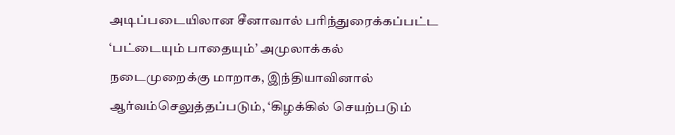அடிப்படையிலான சீனாவால் பரிந்துரைக்கப்பட்ட ‘பட்டையும் பாதையும்’ அமுலாக்கல் நடைமுறைக்கு மாறாக, இந்தியாவினால் ஆர்வம்செலுத்தப்படும், ‘கிழக்கில் செயற்படும்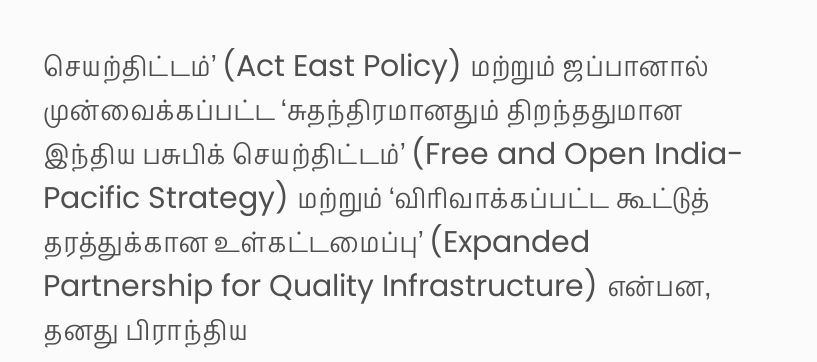செயற்திட்டம்’ (Act East Policy) மற்றும் ஜப்பானால் முன்வைக்கப்பட்ட ‘சுதந்திரமானதும் திறந்ததுமான இந்திய பசுபிக் செயற்திட்டம்’ (Free and Open India-Pacific Strategy) மற்றும் ‘விரிவாக்கப்பட்ட கூட்டுத் தரத்துக்கான உள்கட்டமைப்பு’ (Expanded Partnership for Quality Infrastructure) என்பன, தனது பிராந்திய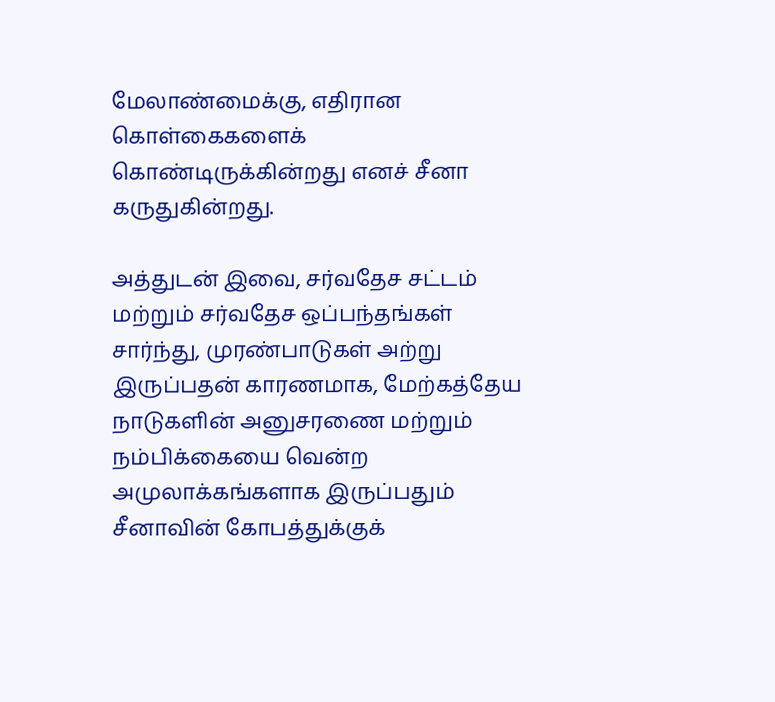மேலாண்மைக்கு, எதிரான கொள்கைகளைக் கொண்டிருக்கின்றது எனச் சீனா கருதுகின்றது.

அத்துடன் இவை, சர்வதேச சட்டம் மற்றும் சர்வதேச ஒப்பந்தங்கள் சார்ந்து, முரண்பாடுகள் அற்று இருப்பதன் காரணமாக, மேற்கத்தேய நாடுகளின் அனுசரணை மற்றும் நம்பிக்கையை வென்ற அமுலாக்கங்களாக இருப்பதும் சீனாவின் கோபத்துக்குக்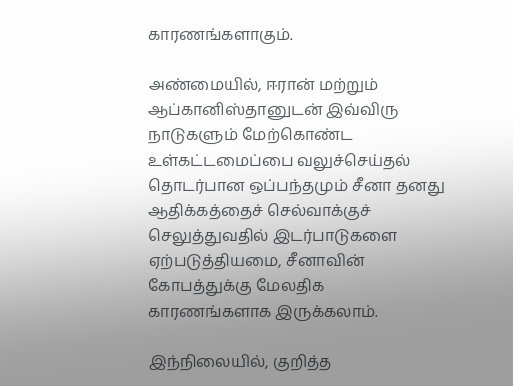காரணங்களாகும்.

அண்மையில், ஈரான் மற்றும் ஆப்கானிஸ்தானுடன் இவ்விரு நாடுகளும் மேற்கொண்ட உள்கட்டமைப்பை வலுச்செய்தல் தொடர்பான ஒப்பந்தமும் சீனா தனது ஆதிக்கத்தைச் செல்வாக்குச் செலுத்துவதில் இடர்பாடுகளை ஏற்படுத்தியமை, சீனாவின் கோபத்துக்கு மேலதிக காரணங்களாக இருக்கலாம்.

இந்நிலையில், குறித்த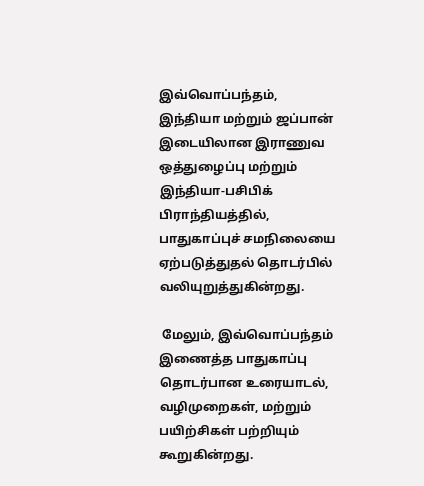இவ்வொப்பந்தம், இந்தியா மற்றும் ஜப்பான் இடையிலான இராணுவ ஒத்துழைப்பு மற்றும் இந்தியா-பசிபிக் பிராந்தியத்தில், பாதுகாப்புச் சமநிலையை ஏற்படுத்துதல் தொடர்பில் வலியுறுத்துகின்றது.

 மேலும், இவ்வொப்பந்தம் இணைத்த பாதுகாப்பு தொடர்பான உரையாடல், வழிமுறைகள், மற்றும் பயிற்சிகள் பற்றியும் கூறுகின்றது.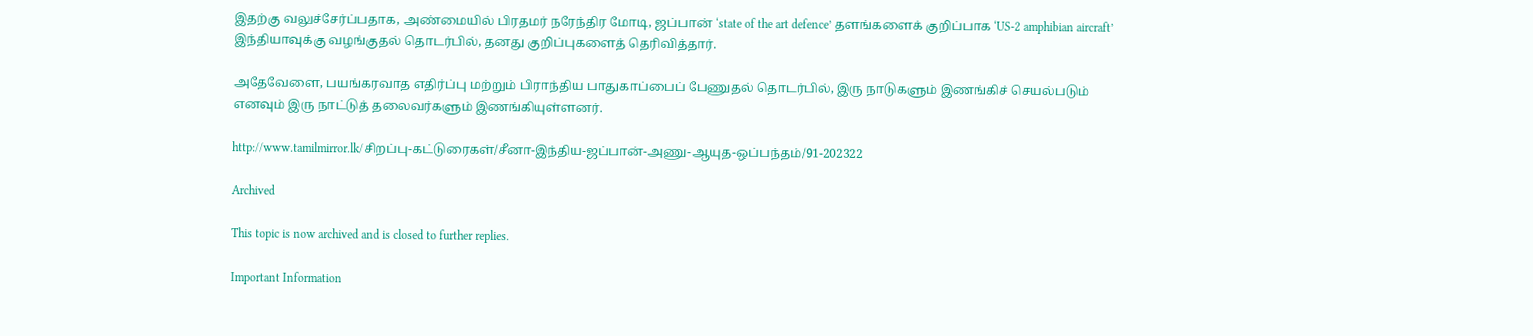இதற்கு வலுச்சேர்ப்பதாக, அண்மையில் பிரதமர் நரேந்திர மோடி, ஜப்பான் ‘state of the art defence’ தளங்களைக் குறிப்பாக ‘US-2 amphibian aircraft’ இந்தியாவுக்கு வழங்குதல் தொடர்பில், தனது குறிப்புகளைத் தெரிவித்தார்.

அதேவேளை, பயங்கரவாத எதிர்ப்பு மற்றும் பிராந்திய பாதுகாப்பைப் பேணுதல் தொடர்பில், இரு நாடுகளும் இணங்கிச் செயல்படும் எனவும் இரு நாட்டுத் தலைவர்களும் இணங்கியுள்ளனர்.

http://www.tamilmirror.lk/சிறப்பு-கட்டுரைகள்/சீனா-இந்திய-ஜப்பான்-அணு-ஆயுத-ஒப்பந்தம்/91-202322

Archived

This topic is now archived and is closed to further replies.

Important Information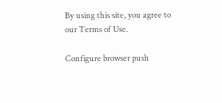By using this site, you agree to our Terms of Use.

Configure browser push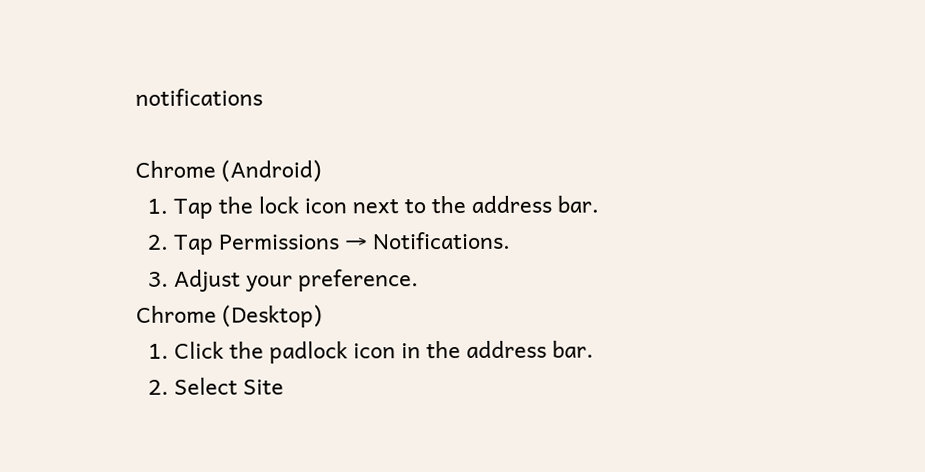notifications

Chrome (Android)
  1. Tap the lock icon next to the address bar.
  2. Tap Permissions → Notifications.
  3. Adjust your preference.
Chrome (Desktop)
  1. Click the padlock icon in the address bar.
  2. Select Site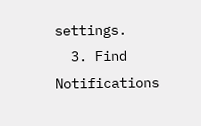settings.
  3. Find Notifications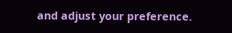and adjust your preference.